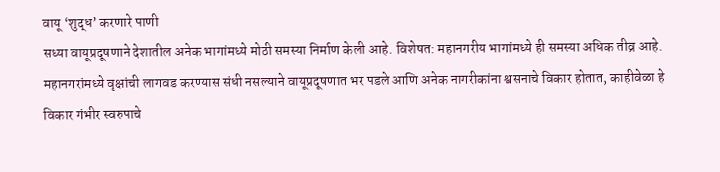वायू ‘शुद्ध’ करणारे पाणी
सध्या वायूप्रदूषणाने देशातील अनेक भागांमध्ये मोठी समस्या निर्माण केली आहे. विशेषत: महानगरीय भागांमध्ये ही समस्या अधिक तीव्र आहे. महानगरांमध्ये वृक्षांची लागवड करण्यास संधी नसल्याने वायूप्रदूषणात भर पडले आणि अनेक नागरीकांना श्वसनाचे विकार होतात, काहीवेळा हे विकार गंभीर स्वरुपाचे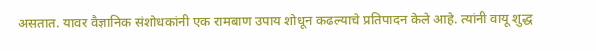असतात. यावर वैज्ञानिक संशोधकांनी एक रामबाण उपाय शोधून कढल्याचे प्रतिपादन केले आहे. त्यांनी वायू शुद्ध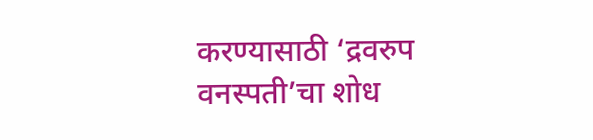करण्यासाठी ‘द्रवरुप वनस्पती’चा शोध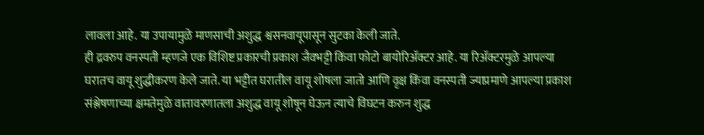लावला आहे. या उपायामुळे माणसाची अशुद्ध श्वसनवायूपासून सुटका केली जाते.
ही द्रवरुप वनस्पती म्हणजे एक विशिष्ट प्रकारची प्रकाश जैवभट्टी किंवा फोटो बायोरिॲक्टर आहे. या रिॲक्टरमुळे आपल्या घरातच वायू शुद्धीकरण केले जाते. या भट्टीत घरातील वायू शोषला जातो आणि वृक्ष किंवा वनस्पती ज्याप्रमाणे आपल्या प्रकाश संश्लेषणाच्या क्षमतेमुळे वातावरणातला अशुद्ध वायू शोषून घेऊन त्याचे विघटन करुन शुद्ध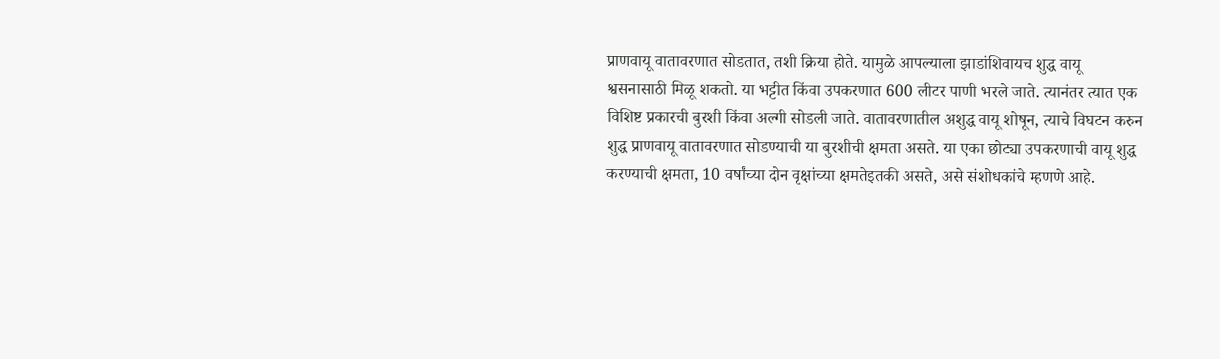प्राणवायू वातावरणात सोडतात, तशी क्रिया होते. यामुळे आपल्याला झाडांशिवायच शुद्ध वायू श्वसनासाठी मिळू शकतो. या भट्टीत किंवा उपकरणात 600 लीटर पाणी भरले जाते. त्यानंतर त्यात एक विशिष्ट प्रकारची बुरशी किंवा अल्गी सोडली जाते. वातावरणातील अशुद्ध वायू शोषून, त्याचे विघटन करुन शुद्ध प्राणवायू वातावरणात सोडण्याची या बुरशीची क्षमता असते. या एका छोट्या उपकरणाची वायू शुद्ध करण्याची क्षमता, 10 वर्षांच्या दोन वृक्षांच्या क्षमतेइतकी असते, असे संशोधकांचे म्हणणे आहे.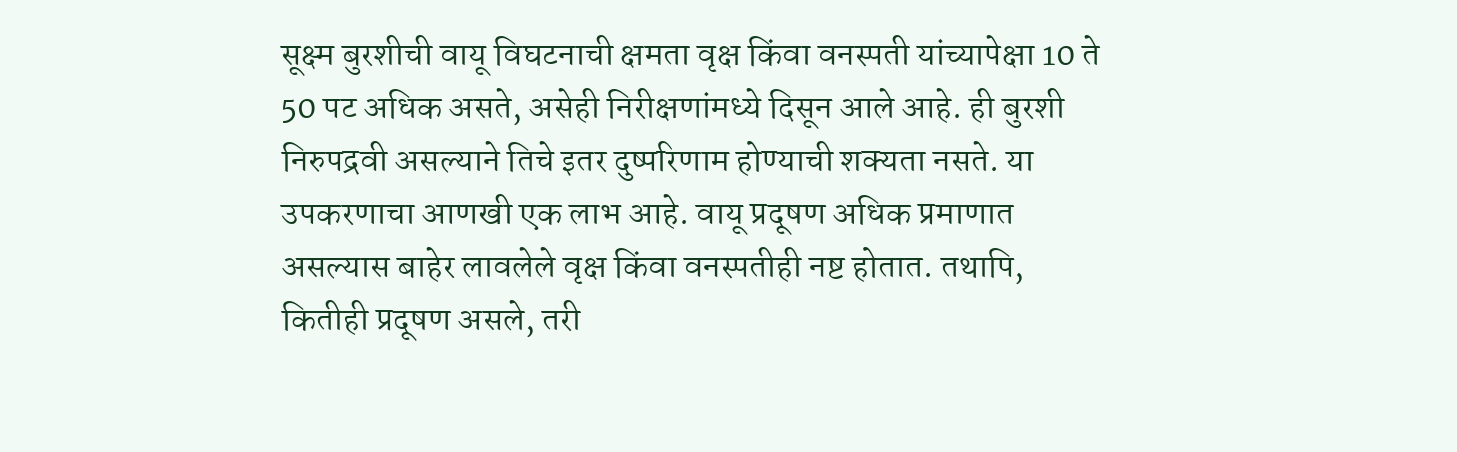सूक्ष्म बुरशीची वायू विघटनाची क्षमता वृक्ष किंवा वनस्पती यांच्यापेक्षा 10 ते 50 पट अधिक असते, असेही निरीक्षणांमध्ये दिसून आले आहे. ही बुरशी निरुपद्रवी असल्याने तिचे इतर दुष्परिणाम होण्याची शक्यता नसते. या उपकरणाचा आणखी एक लाभ आहे. वायू प्रदूषण अधिक प्रमाणात असल्यास बाहेर लावलेले वृक्ष किंवा वनस्पतीही नष्ट होतात. तथापि, कितीही प्रदूषण असले, तरी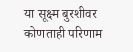या सूक्ष्म बुरशीवर कोणताही परिणाम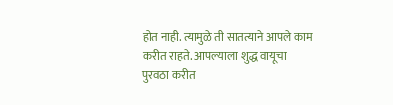होत नाही. त्यामुळे ती सातत्याने आपले काम करीत राहते. आपल्याला शुद्ध वायूचा पुरवठा करीत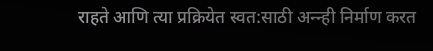राहते आणि त्या प्रक्रियेत स्वत:साठी अन्न्ही निर्माण करत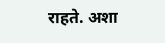राहते. अशा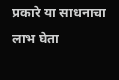प्रकारे या साधनाचा लाभ घेता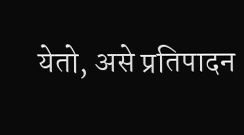येतो, असे प्रतिपादन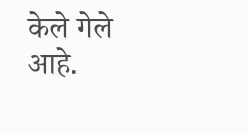केले गेले आहे.